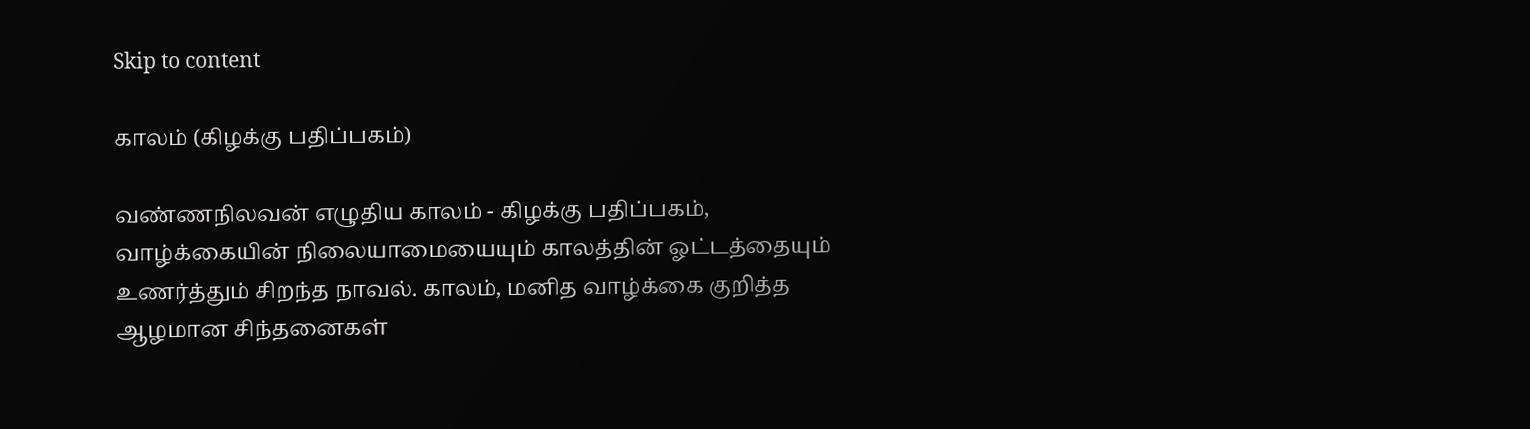Skip to content

காலம் (கிழக்கு பதிப்பகம்)

வண்ணநிலவன் எழுதிய காலம் - கிழக்கு பதிப்பகம், வாழ்க்கையின் நிலையாமையையும் காலத்தின் ஓட்டத்தையும் உணர்த்தும் சிறந்த நாவல். காலம், மனித வாழ்க்கை குறித்த ஆழமான சிந்தனைகள்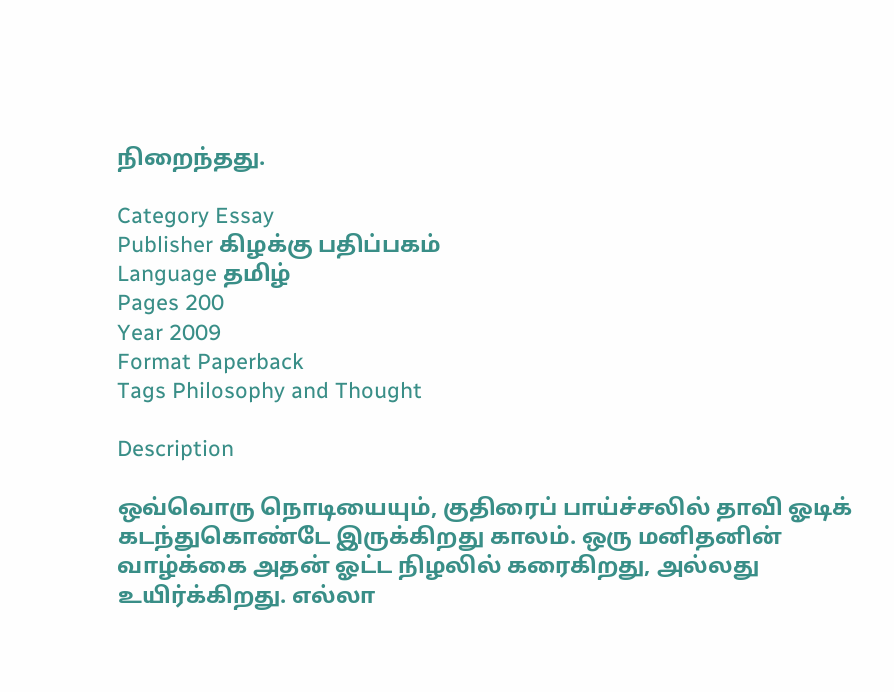நிறைந்தது.

Category Essay
Publisher கிழக்கு பதிப்பகம்
Language தமிழ்
Pages 200
Year 2009
Format Paperback
Tags Philosophy and Thought

Description

ஒவ்வொரு நொடியையும், குதிரைப் பாய்ச்சலில் தாவி ஓடிக் கடந்துகொண்டே இருக்கிறது காலம். ஒரு மனிதனின் வாழ்க்கை அதன் ஓட்ட நிழலில் கரைகிறது, அல்லது உயிர்க்கிறது. எல்லா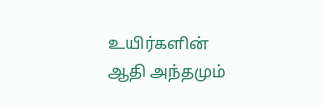உயிர்களின் ஆதி அந்தமும்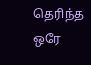தெரிந்த ஒரே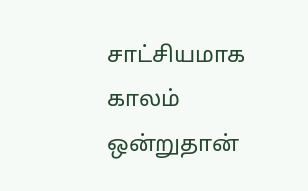சாட்சியமாக காலம் ஒன்றுதான்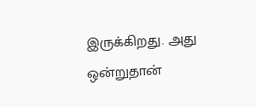இருக்கிறது. அது ஒன்றுதான்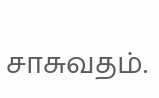சாசுவதம்.